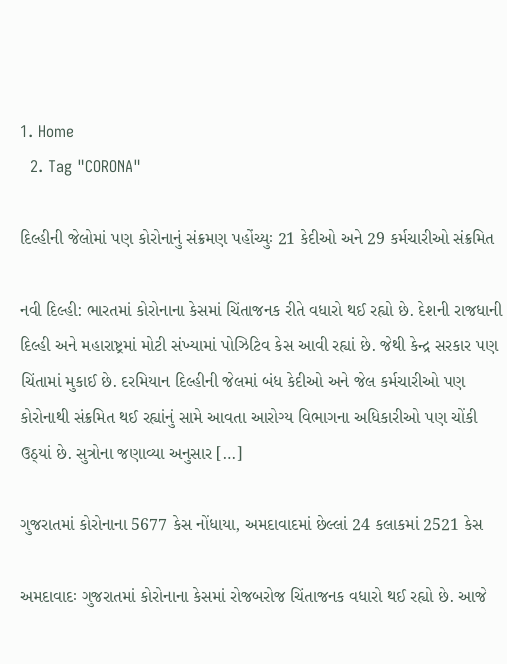1. Home
  2. Tag "CORONA"

દિલ્હીની જેલોમાં પણ કોરોનાનું સંક્રમણ પહોંચ્યુઃ 21 કેદીઓ અને 29 કર્મચારીઓ સંક્રમિત

નવી દિલ્હી: ભારતમાં કોરોનાના કેસમાં ચિંતાજનક રીતે વધારો થઈ રહ્યો છે. દેશની રાજધાની દિલ્હી અને મહારાષ્ટ્રમાં મોટી સંખ્યામાં પોઝિટિવ કેસ આવી રહ્યાં છે. જેથી કેન્દ્ર સરકાર પણ ચિંતામાં મુકાઈ છે. દરમિયાન દિલ્હીની જેલમાં બંધ કેદીઓ અને જેલ કર્મચારીઓ પણ કોરોનાથી સંક્રમિત થઈ રહ્યાંનું સામે આવતા આરોગ્ય વિભાગના અધિકારીઓ પણ ચોંકી ઉઠ્યાં છે. સુત્રોના જણાવ્યા અનુસાર […]

ગુજરાતમાં કોરોનાના 5677 કેસ નોંધાયા, અમદાવાદમાં છેલ્લાં 24 કલાકમાં 2521 કેસ

અમદાવાદઃ ગુજરાતમાં કોરોનાના કેસમાં રોજબરોજ ચિંતાજનક વધારો થઈ રહ્યો છે. આજે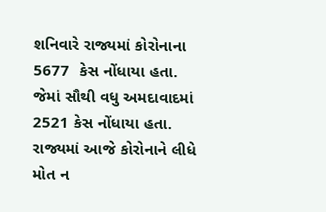શનિવારે રાજ્યમાં કોરોનાના 5677  કેસ નોંધાયા હતા. જેમાં સૌથી વધુ અમદાવાદમાં 2521 કેસ નોંધાયા હતા. રાજ્યમાં આજે કોરોનાને લીધે મોત ન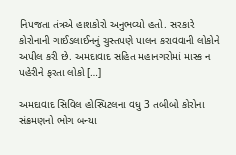નિપજતા તંત્રએ હાશકોરો અનુભવ્યો હતો. સરકારે કોરોનાની ગાઈડલાઈનનું ચુસ્તપણે પાલન કરાવવાની લોકોને અપીલ કરી છે. અમદાવાદ સહિત મહાનગરોમાં માસ્ક ન પહેરીને ફરતા લોકો […]

અમદાવાદ સિવિલ હોસ્પિટલના વધુ 3 તબીબો કોરોના સંક્રમણનો ભોગ બન્યા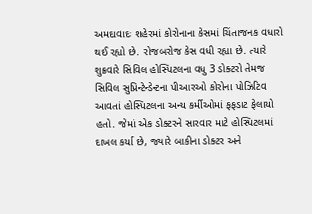અમદાવાદઃ શહેરમાં કોરોનાના કેસમાં ચિંતાજનક વધારો થઈ રહ્યો છે. રોજબરોજ કેસ વધી રહ્યા છે. ત્યારે શુક્રવારે સિવિલ હોસ્પિટલના વધુ 3 ડોક્ટરો તેમજ સિવિલ સુપ્રિન્ટેન્ડેન્ટના પીઆરઓ કોરોના પોઝિટિવ આવતાં હોસ્પિટલના અન્ય કર્મીઓમાં ફફડાટ ફેલાયો હતો. જેમાં એક ડોક્ટરને સારવાર માટે હોસ્પિટલમાં દાખલ કર્યા છે, જ્યારે બાકીના ડોક્ટર અને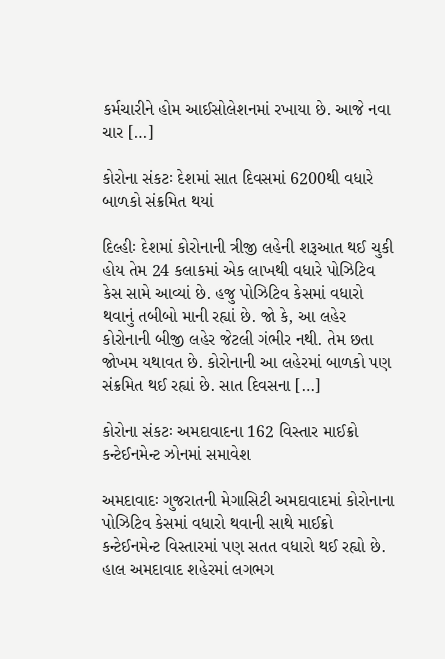કર્મચારીને હોમ આઈસોલેશનમાં રખાયા છે. આજે નવા ચાર […]

કોરોના સંકટઃ દેશમાં સાત દિવસમાં 6200થી વધારે બાળકો સંક્રમિત થયાં

દિલ્હીઃ દેશમાં કોરોનાની ત્રીજી લહેની શરૂઆત થઈ ચુકી હોય તેમ 24 કલાકમાં એક લાખથી વધારે પોઝિટિવ કેસ સામે આવ્યાં છે. હજુ પોઝિટિવ કેસમાં વધારો થવાનું તબીબો માની રહ્યાં છે. જો કે, આ લહેર કોરોનાની બીજી લહેર જેટલી ગંભીર નથી. તેમ છતા જોખમ યથાવત છે. કોરોનાની આ લહેરમાં બાળકો પણ સંક્રમિત થઈ રહ્યાં છે. સાત દિવસના […]

કોરોના સંકટઃ અમદાવાદના 162 વિસ્તાર માઈક્રો કન્ટેઈનમેન્ટ ઝોનમાં સમાવેશ

અમદાવાદઃ ગુજરાતની મેગાસિટી અમદાવાદમાં કોરોનાના પોઝિટિવ કેસમાં વધારો થવાની સાથે માઈક્રો કન્ટેઈનમેન્ટ વિસ્તારમાં પણ સતત વધારો થઈ રહ્યો છે. હાલ અમદાવાદ શહેરમાં લગભગ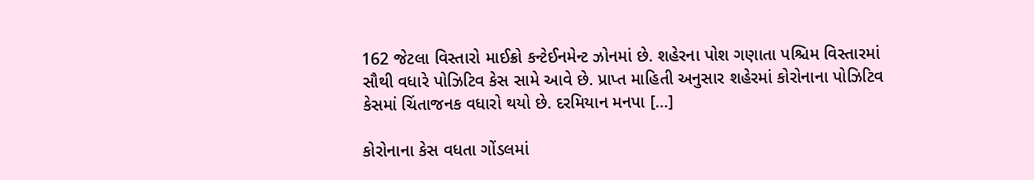162 જેટલા વિસ્તારો માઈક્રો કન્ટેઈનમેન્ટ ઝોનમાં છે. શહેરના પોશ ગણાતા પશ્ચિમ વિસ્તારમાં સૌથી વધારે પોઝિટિવ કેસ સામે આવે છે. પ્રાપ્ત માહિતી અનુસાર શહેરમાં કોરોનાના પોઝિટિવ કેસમાં ચિંતાજનક વધારો થયો છે. દરમિયાન મનપા […]

કોરોનાના કેસ વધતા ગોંડલમાં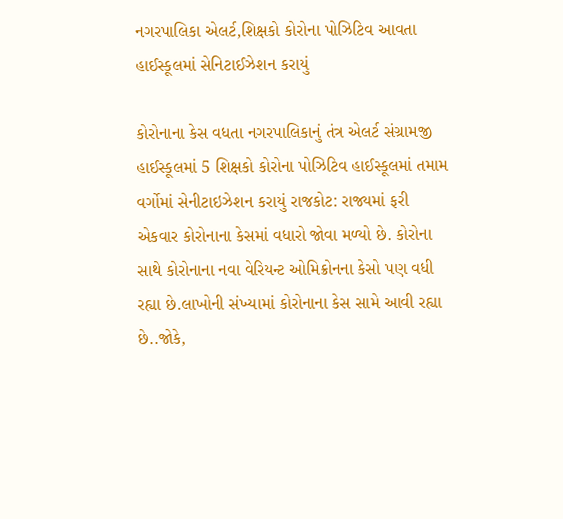નગરપાલિકા એલર્ટ,શિક્ષકો કોરોના પોઝિટિવ આવતા હાઈસ્કૂલમાં સેનિટાઈઝેશન કરાયું

કોરોનાના કેસ વધતા નગરપાલિકાનું તંત્ર એલર્ટ સંગ્રામજી હાઈસ્કૂલમાં 5 શિક્ષકો કોરોના પોઝિટિવ હાઈસ્કૂલમાં તમામ વર્ગોમાં સેનીટાઇઝેશન કરાયું રાજકોટ: રાજ્યમાં ફરી એકવાર કોરોનાના કેસમાં વધારો જોવા મળ્યો છે. કોરોના સાથે કોરોનાના નવા વેરિયન્ટ ઓમિક્રોનના કેસો પણ વધી રહ્યા છે.લાખોની સંખ્યામાં કોરોનાના કેસ સામે આવી રહ્યા છે..જોકે,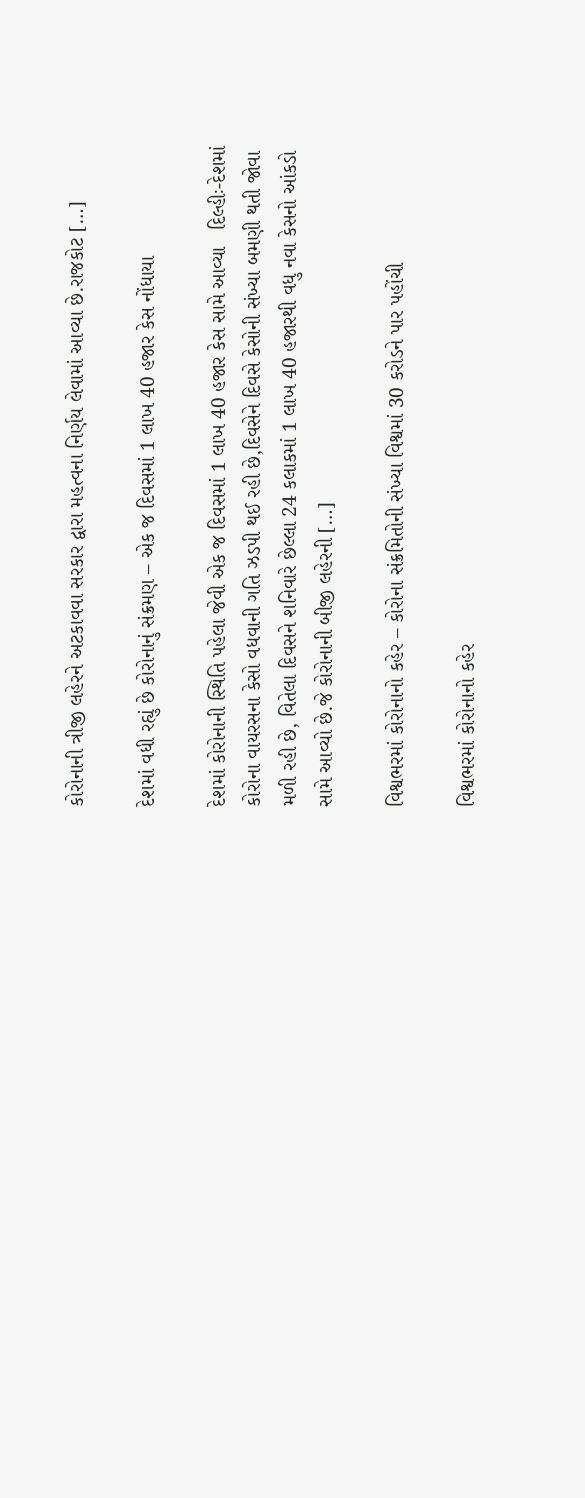કોરોનાની ત્રીજી લહેરને અટકાવવા સરકાર દ્વારા મહત્વના નિર્ણય લેવામાં આવ્યા છે.રાજકોટ […]

દેશમાં વધી રહ્યું છે કોરોનાનું સંક્રમણ – એક જ દિવસમાં 1 લાખ 40 હજાર કેસ નોંધાયા

દેશમાં કોરોનાની સ્થિતિ પહેલા જેવી એક જ દિવસમાં 1 લાખ 40 હજાર કેસ સામે આવ્યા   દિલ્હીઃ-દેશમાં કોરોના વાયરસના કેસો વધવાની ગતિ ઝડપી થઈ રહી છે,દિવસેને દિવસે કેસોની સંખ્યા બમણી થતી જોવા મળી રહી છે, વિતેલા દિવસને શનિવારે છેલ્લા 24 કલાકમાં 1 લાખ 40 હજારથી વધુ નવા કેસનો આંકડો સામે આવ્યો છે.જે કોરોનાની બીજી લહેરની […]

વિશ્વભરમાં કોરોનાનો કહેર – કોરોના સંક્રમિતોની સંખ્યા વિશ્વમાં 30 કરોડને પાર પહોંચી

વિશ્વભરમાં કોરોનાનો કહેર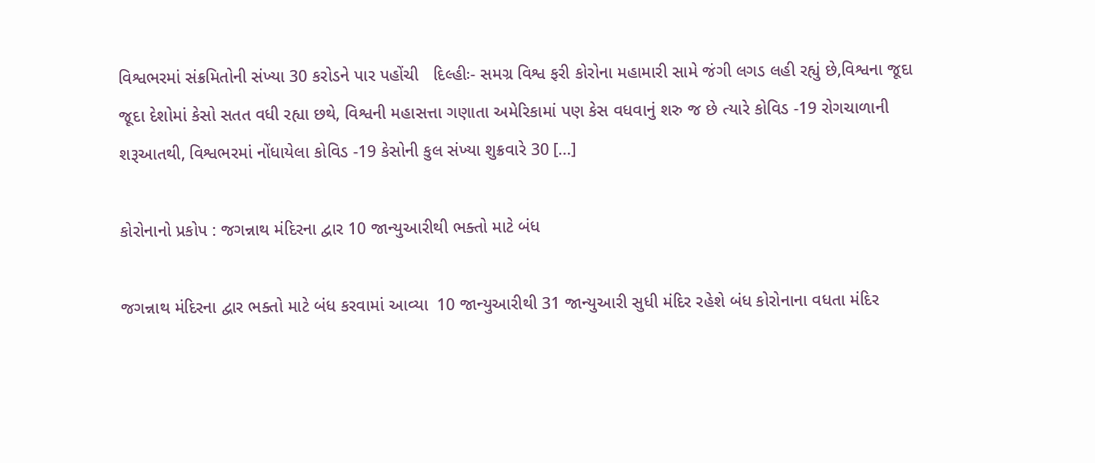વિશ્વભરમાં સંક્રમિતોની સંખ્યા 30 કરોડને પાર પહોંચી   દિલ્હીઃ- સમગ્ર વિશ્વ ફરી કોરોના મહામારી સામે જંગી લગડ લહી રહ્યું છે,વિશ્વના જૂદા જૂદા દેશોમાં કેસો સતત વધી રહ્યા છથે, વિશ્વની મહાસત્તા ગણાતા અમેરિકામાં પણ કેસ વધવાનું શરુ જ છે ત્યારે કોવિડ -19 રોગચાળાની શરૂઆતથી, વિશ્વભરમાં નોંધાયેલા કોવિડ -19 કેસોની કુલ સંખ્યા શુક્રવારે 30 […]

કોરોનાનો પ્રકોપ : જગન્નાથ મંદિરના દ્વાર 10 જાન્યુઆરીથી ભક્તો માટે બંધ

જગન્નાથ મંદિરના દ્વાર ભક્તો માટે બંધ કરવામાં આવ્યા  10 જાન્યુઆરીથી 31 જાન્યુઆરી સુધી મંદિર રહેશે બંધ કોરોનાના વધતા મંદિર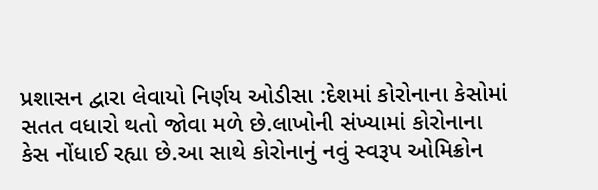પ્રશાસન દ્વારા લેવાયો નિર્ણય ઓડીસા :દેશમાં કોરોનાના કેસોમાં સતત વધારો થતો જોવા મળે છે.લાખોની સંખ્યામાં કોરોનાના કેસ નોંધાઈ રહ્યા છે.આ સાથે કોરોનાનું નવું સ્વરૂપ ઓમિક્રોન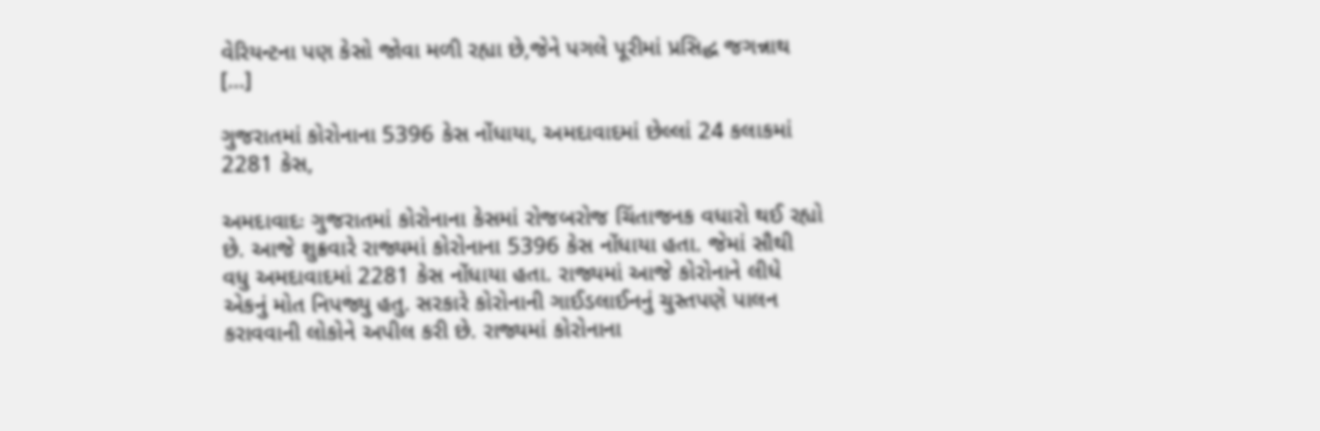વેરિયન્ટના પણ કેસો જોવા મળી રહ્યા છે,જેને પગલે પૂરીમાં પ્રસિદ્ધ જગન્નાથ […]

ગુજરાતમાં કોરોનાના 5396 કેસ નોંધાયા, અમદાવાદમાં છેલ્લાં 24 કલાકમાં 2281 કેસ,

અમદાવાદઃ ગુજરાતમાં કોરોનાના કેસમાં રોજબરોજ ચિંતાજનક વધારો થઈ રહ્યો છે. આજે શુક્રવારે રાજ્યમાં કોરોનાના 5396 કેસ નોંધાયા હતા. જેમાં સૌથી વધુ અમદાવાદમાં 2281 કેસ નોંધાયા હતા. રાજ્યમાં આજે કોરોનાને લીધે એકનું મોત નિપજ્યુ હતુ. સરકારે કોરોનાની ગાઈડલાઈનનું ચુસ્તપણે પાલન કરાવવાની લોકોને અપીલ કરી છે. રાજ્યમાં કોરોનાના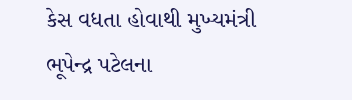કેસ વધતા હોવાથી મુખ્યમંત્રી ભૂપેન્દ્ર પટેલના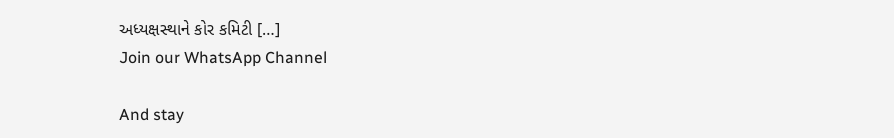અધ્યક્ષસ્થાને કોર કમિટી […]
Join our WhatsApp Channel

And stay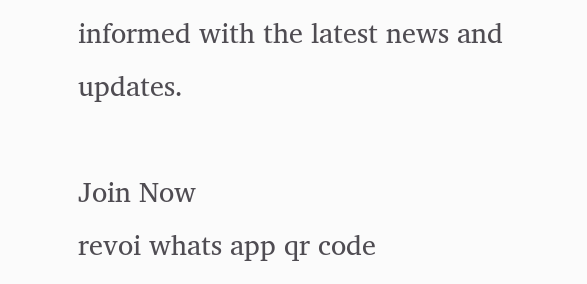informed with the latest news and updates.

Join Now
revoi whats app qr code